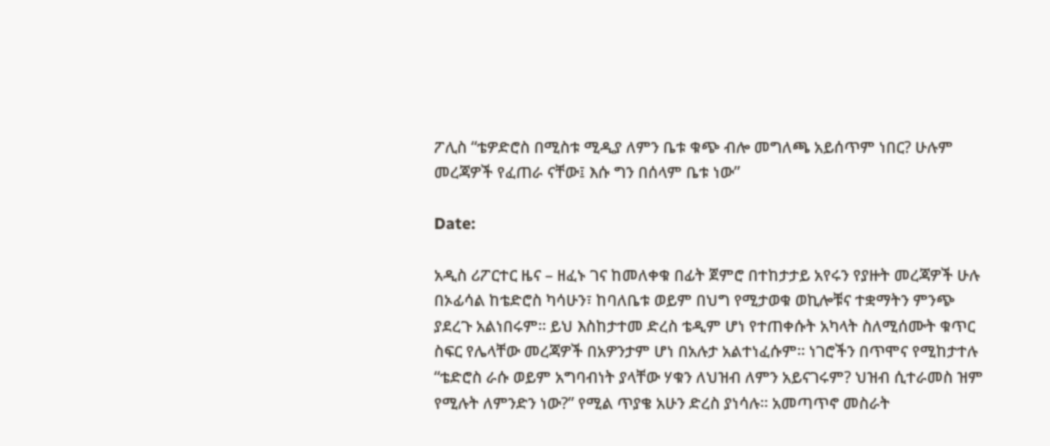ፖሊስ “ቴዎድሮስ በሚስቱ ሚዲያ ለምን ቤቱ ቁጭ ብሎ መግለጫ አይሰጥም ነበር? ሁሉም መረጃዎች የፈጠራ ናቸው፤ እሱ ግን በሰላም ቤቱ ነው”

Date:

አዲስ ሪፖርተር ዜና – ዘፈኑ ገና ከመለቀቁ በፊት ጀምሮ በተከታታይ አየሩን የያዙት መረጃዎች ሁሉ በኦፊሳል ከቴድሮስ ካሳሁን፣ ከባለቤቱ ወይም በህግ የሚታወቁ ወኪሎቹና ተቋማትን ምንጭ ያደረጉ አልነበሩም። ይህ እስከታተመ ድረስ ቴዲም ሆነ የተጠቀሱት አካላት ስለሚሰሙት ቁጥር ስፍር የሌላቸው መረጃዎች በአዎንታም ሆነ በአሉታ አልተነፈሱም። ነገሮችን በጥሞና የሚከታተሉ “ቴድሮስ ራሱ ወይም አግባብነት ያላቸው ሃቁን ለህዝብ ለምን አይናገሩም? ህዝብ ሲተራመስ ዝም የሚሉት ለምንድን ነው?” የሚል ጥያቄ አሁን ድረስ ያነሳሉ። አመጣጥኖ መስራት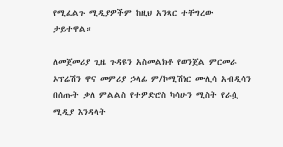የሚፈልጉ ሚዲያዎችም ከዚህ አንጻር ተቸግረው ታይተዋል።

ለመጀመሪያ ጊዜ ጉዳዩን አስመልክቶ የወንጀል ምርመራ ኦፕሬሽን ዋና መምሪያ ኃላፊ ም/ኮሚሽነር ሙሊሳ አብዲሳን በሰጡት ቃለ ምልልስ የተዎድሮስ ካሳሁን ሚስት የራሷ ሚዲያ እንዳላት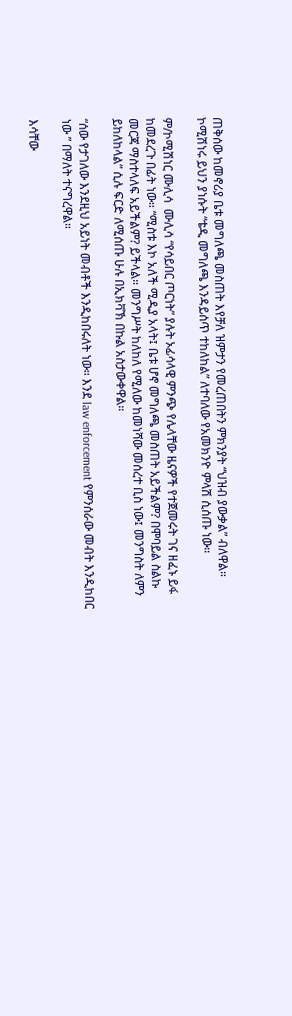ጠቅሰው ከመኖሪያ ቤቱ መግለጫ መስጠት እየቻለ ዝምታን የመረጠበትን ምክንያት “ህዝብ ያውቃል” ብለዋል። ኮሚሽነሩ ይህን ያነሱት “ቴዲ መግለጫ እንዳይሰጥ ተከለከል” ለተባለው የአመክንዮ ምላሽ ሲሰጡ ነው።

ም/ኮሚሽነር ሙሊሳ  ሙሊሳ “የሳይበር ጦርነት” ያሉት ኦፊሳላዊ ምንጭ የሌላቸው ዜናዎች የተጀመሩት ገና ዘፈኑ ይፋ ከመደረጉ በፊት ነው። “ሚስቱ እኮ አለች ሚዲያ አላት፤ ቤቱ ሆኖ መግለጫ መስጠት አይችልም? በሞባይል ስልኩ መርጃ ማስተላለፍ አይችልም? ይችላል። መንግሥት ከለከለ የሚለው ከመነሻው መሰረተ ቢስ ነው፤ መንግስት ለምን ይከለከላል” ሲሉ ፍርድ ለሚሰጡ ሁሉ በኢክቫኽ በኩል አስታውቀዋል።

“ሰው የታገለው እንደዚህ አይነት መብቶች እንዲከበሩለት ነው። እንደ law enforcement የምንሰራው መብት እንዲከበር ነው ” በማለት ተናግረዋል።

እሳቸው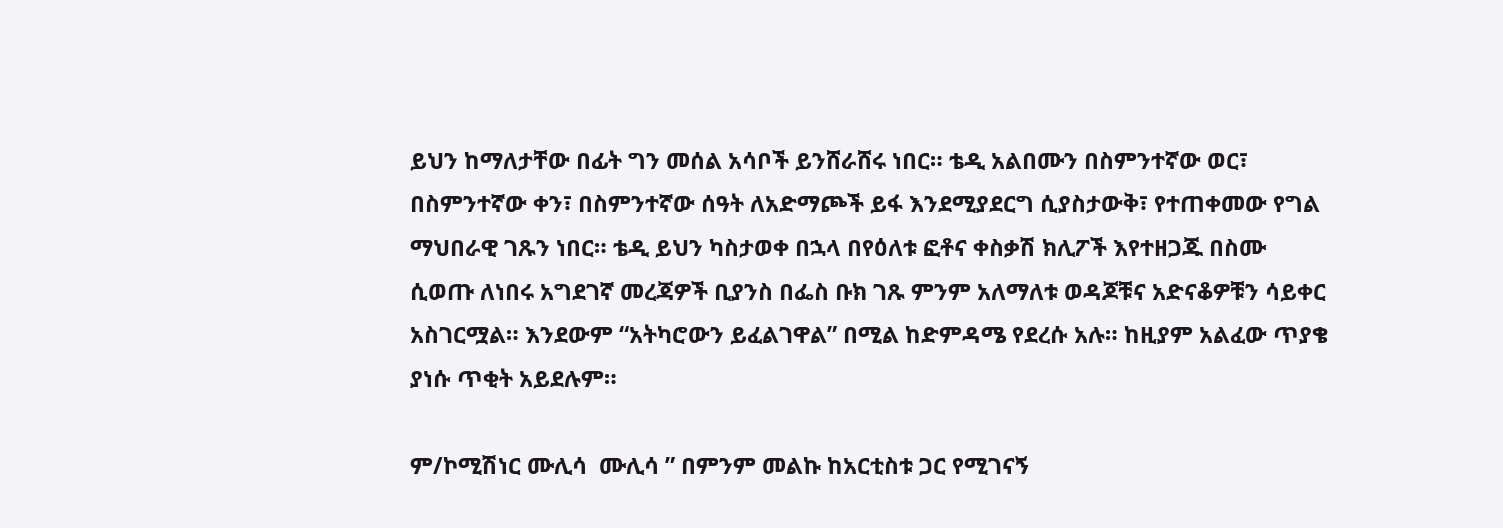ይህን ከማለታቸው በፊት ግን መሰል አሳቦች ይንሸራሸሩ ነበር። ቴዲ አልበሙን በስምንተኛው ወር፣ በስምንተኛው ቀን፣ በስምንተኛው ሰዓት ለአድማጮች ይፋ እንደሚያደርግ ሲያስታውቅ፣ የተጠቀመው የግል ማህበራዊ ገጹን ነበር። ቴዲ ይህን ካስታወቀ በኋላ በየዕለቱ ፎቶና ቀስቃሽ ክሊፖች እየተዘጋጁ በስሙ ሲወጡ ለነበሩ አግደገኛ መረጃዎች ቢያንስ በፌስ ቡክ ገጹ ምንም አለማለቱ ወዳጆቹና አድናቆዎቹን ሳይቀር አስገርሟል። እንደውም “አትካሮውን ይፈልገዋል” በሚል ከድምዳሜ የደረሱ አሉ። ከዚያም አልፈው ጥያቄ ያነሱ ጥቂት አይደሉም።

ም/ኮሚሽነር ሙሊሳ  ሙሊሳ ” በምንም መልኩ ከአርቲስቱ ጋር የሚገናኝ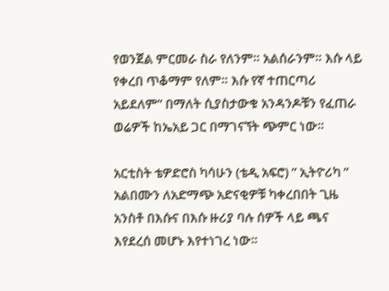የወንጀል ምርመራ ስራ የለንም። አልሰራንም። እሱ ላይ የቀረበ ጥቆማም የለም። እሱ የኛ ተጠርጣሪ አይደለም” በማለት ሲያስታውቁ አንዳንዶቹን የፈጠራ ወሬዎች ከኤአይ ጋር በማገናኘት ጭምር ነው።

አርቲስት ቴዎድሮስ ካሳሁን (ቴዲ አፍሮ) ” ኢትዮሪካ ” አልበሙን ለአድማጭ አድናቂዎቹ ካቀረበበት ጊዜ አንስቶ በእሱና በእሱ ዙሪያ ባሉ ሰዎች ላይ ጫና እየደረሰ መሆኑ እየተነገረ ነው።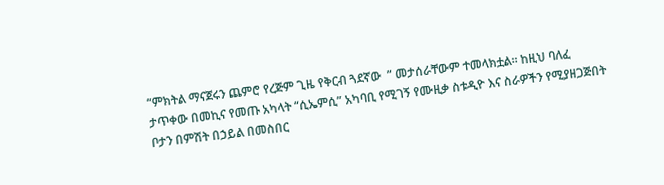“ምክትል ማናጀሩን ጨምሮ የረጅም ጊዜ የቅርብ ጓደኛው  ” መታሰራቸውም ተመላክቷል። ከዚህ ባለፈ ታጥቀው በመኪና የመጡ አካላት “ሲኤምሲ” አካባቢ የሚገኝ የሙዚቃ ስቱዲዮ እና ስራዎችን የሚያዘጋጅበት ቦታን በምሽት በኃይል በመስበር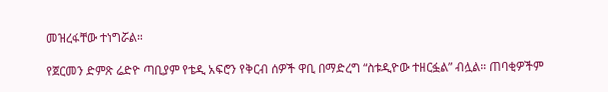መዝረፋቸው ተነግሯል።

የጀርመን ድምጽ ሬድዮ ጣቢያም የቴዲ አፍሮን የቅርብ ሰዎች ዋቢ በማድረግ “ስቱዲዮው ተዘርፏል” ብሏል። ጠባቂዎችም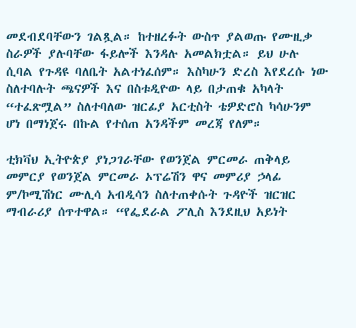መደብደባቸውን ገልጿል። ከተዘረፉት ውስጥ ያልወጡ የሙዚቃ ስራዎች ያሉባቸው ፋይሎች እንዳሉ አመልክቷል። ይህ ሁሉ ሲባል የጉዳዩ ባለቤት አልተነፈሰም። እስካሁን ድረስ እየደረሱ ነው ስለተባሉት ጫናዎች እና በስቱዲዮው ላይ በታጠቁ አካላት “ተፈጽሟል” ስለተባለው ዝርፊያ አርቲስት ቴዎድሮስ ካሳሁንም ሆነ በማነጀሩ በኩል የተሰጠ አንዳችም መረጃ የለም።

ቲክቫህ ኢትዮጵያ ያነጋገራቸው የወንጀል ምርመራ ጠቅላይ መምርያ የወንጀል ምርመራ ኦፕሬሽን ዋና መምሪያ ኃላፊ ም/ኮሚሽነር ሙሊሳ አብዲሳን ስለተጠቀሱት ጉዳዮች ዝርዝር ማብራሪያ ሰጥተዋል። “የፌደራል ፖሊስ እንደዚህ አይነት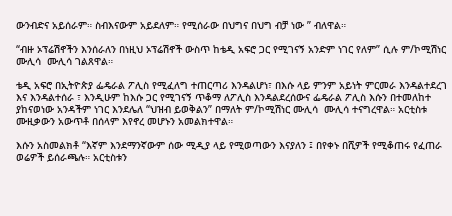ውንብድና አይሰራም። ስብእናውም አይደለም። የሚሰራው በህግና በህግ ብቻ ነው ” ብለዋል።

“ብዙ ኦፕሬሽኖችን እንሰራለን በነዚህ ኦፕሬሽኖች ውስጥ ከቴዲ አፍሮ ጋር የሚገናኝ አንድም ነገር የለም” ሲሉ ም/ኮሚሽነር ሙሊሳ  ሙሊሳ ገልጸዋል።

ቴዲ አፍሮ በኢትዮጵያ ፌዴራል ፖሊስ የሚፈለግ ተጠርጣሪ እንዳልሆነ፣ በእሱ ላይ ምንም አይነት ምርመራ እንዳልተደረገ እና እንዳልተሰራ ፣ እንዲሁም ከእሱ ጋር የሚገናኝ ጥቆማ ለፖሊስ እንዳልደረሰውና ፌዴራል ፖሊስ እሱን በተመለከተ ያከናወነው አንዳችም ነገር እንደሌለ “ህዝብ ይወቅልን” በማለት ም/ኮሚሽነር ሙሊሳ  ሙሊሳ ተናግረዋል። አርቲስቱ ሙዚቃውን አውጥቶ በሰላም እየኖረ መሆኑን አመልክተዋል።

እሱን አስመልክቶ “እኛም እንደማንኛውም ሰው ሚዲያ ላይ የሚወጣውን እናያለን ፤ በየቀኑ በሺዎች የሚቆጠሩ የፈጠራ ወሬዎች ይሰራጫሉ። አርቲስቱን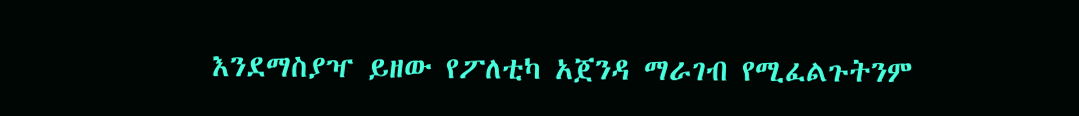እንደማስያዣ ይዘው የፖለቲካ አጀንዳ ማራገብ የሚፈልጉትንም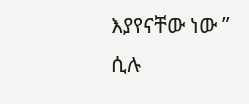እያየናቸው ነው ” ሲሉ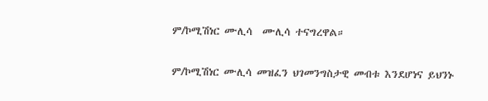ም/ኮሚሽነር ሙሊሳ  ሙሊሳ ተናግረዋል።

ም/ኮሚሽነር ሙሊሳ መዝፈን ህገመንግስታዊ መብቱ እንደሆነና ይህንኑ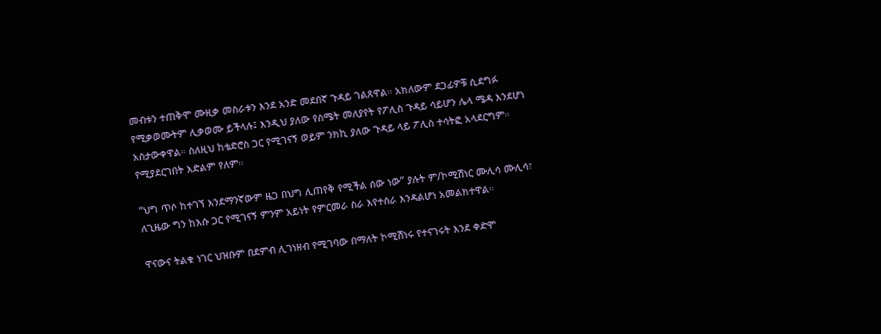መብቱን ተጠቅሞ ሙዚቃ መስራቱን እንደ አንድ መደበኛ ጉዳይ ገልጸዋል። አክለውም ደጋፊዎቹ ሲደግፉ የሚቃወሙትም ሊቃወሙ ይችላሉ፤ እንዲህ ያለው የስሜት መለያየት የፖሊስ ጉዳይ ሳይሆን ሌላ ሜዳ እንደሆነ አስታውቀዋል። ስለዚህ ከቴድሮስ ጋር የሚገናኝ ወይም ንክኪ ያለው ጉዳይ ላይ ፖሊስ ተሳትፎ አላደርግም። የሚያደርገበት እድልም የለም።

“ህግ ጥሶ ከተገኘ እንደማንኛውም ዜጋ በህግ ሊጠየቅ የሚችል ሰው ነው” ያሉት ም/ኮሚሽነር ሙሊሳ ሙሊሳ፣ ለጊዜው ግን ከእሱ ጋር የሚገናኝ ምንም አይነት የምርመራ ስራ እየተሰራ እንዳልሆነ አመልክተዋል።

ዋናውና ትልቁ ነገር ህዝቡም በደምብ ሊገነዘብ የሚገባው በማለት ኮሚሽነሩ የተናገሩት እንደ ቀድሞ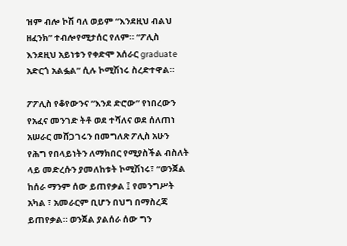ዝም ብሎ ኮሽ ባለ ወይም “እንደዚህ ብልህ ዘፈንክ” ተብሎየሚታሰር የለም። “ፖሊስ እንደዚህ አይነቱን የቀድሞ አሰራር graduate አድርጎ አልፏል” ሲሉ ኮሚሽነሩ ስረድተዋል።

ፖፖሊስ የቆየውንና “እንደ ድሮው” የነበረውን የአፈና መንገድ ትቶ ወደ ተሻለና ወደ ሰለጠነ አሠራር መሸጋገሩን በመግለጽ ፖሊስ አሁን የሕግ የበላይነትን ለማክበር የሚያስችል ብስለት ላይ መድረሱን ያመለከቱት ኮሚሽነሩ፣ “ወንጀል ከሰራ ማንም ሰው ይጠየቃል ፤ የመንግሥት አካል ፣ አመራርም ቢሆን በህግ በማስረጃ ይጠየቃል። ወንጀል ያልሰራ ሰው ግን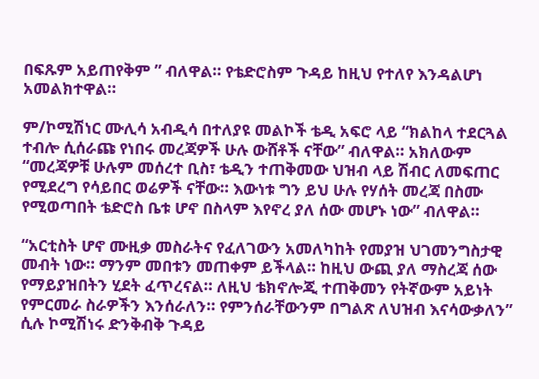በፍጹም አይጠየቅም ” ብለዋል። የቴድሮስም ጉዳይ ከዚህ የተለየ እንዳልሆነ አመልክተዋል።

ም/ኮሚሽነር ሙሊሳ አብዲሳ በተለያዩ መልኮች ቴዲ አፍሮ ላይ “ክልከላ ተደርጓል ተብሎ ሲሰራጩ የነበሩ መረጃዎች ሁሉ ውሸቶች ናቸው” ብለዋል። አክለውም “መረጃዎቹ ሁሉም መሰረተ ቢስ፣ ቴዲን ተጠቅመው ህዝብ ላይ ሽብር ለመፍጠር የሚደረግ የሳይበር ወሬዎች ናቸው። እውነቱ ግን ይህ ሁሉ የሃሰት መረጃ በስሙ የሚወጣበት ቴድሮስ ቤቱ ሆኖ በስላም እየኖረ ያለ ሰው መሆኑ ነው” ብለዋል።

“አርቲስት ሆኖ ሙዚቃ መስራትና የፈለገውን አመለካከት የመያዝ ህገመንግስታዊ መብት ነው። ማንም መበቱን መጠቀም ይችላል። ከዚህ ውጪ ያለ ማስረጃ ሰው የማይያዝበትን ሂደት ፈጥረናል። ለዚህ ቴክኖሎጂ ተጠቅመን የትኛውም አይነት የምርመራ ስራዎችን እንሰራለን። የምንሰራቸውንም በግልጽ ለህዝብ እናሳውቃለን” ሲሉ ኮሚሽነሩ ድንቅብቅ ጉዳይ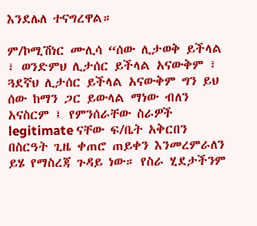እንደሌለ ተናግረዋል።

ም/ኮሚሽነር ሙሊሳ “ሰው ሊታወቅ ይችላል ፣ ወንድምህ ሊታሰር ይችላል አናውቅም ፣ ጓደኛህ ሊታሰር ይችላል አናውቅም ግን ይህ ሰው ከማን ጋር ይውላል ማነው ብለን አናስርም ፤ የምንሰራቸው ስራዎች legitimate ናቸው ፍ/ቤት አቅርበን በስርዓት ጊዜ ቀጠሮ ጠይቀን እንመረምራለን ይሄ የማስረጃ ጉዳይ ነው። የስራ ሂደታችንም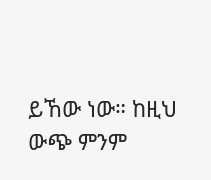ይኸው ነው። ከዚህ ውጭ ምንም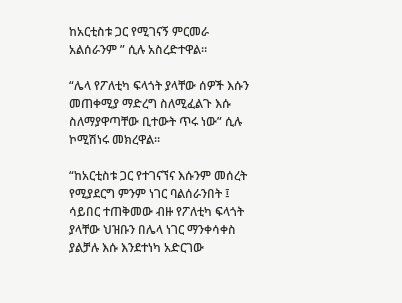ከአርቲስቱ ጋር የሚገናኝ ምርመራ አልሰራንም ” ሲሉ አስረድተዋል።

“ሌላ የፖለቲካ ፍላጎት ያላቸው ሰዎች እሱን መጠቀሚያ ማድረግ ስለሚፈልጉ እሱ ስለማያዋጣቸው ቢተውት ጥሩ ነው” ሲሉ ኮሚሽነሩ መክረዋል።

“ከአርቲስቱ ጋር የተገናኘና እሱንም መሰረት የሚያደርግ ምንም ነገር ባልሰራንበት ፤ ሳይበር ተጠቅመው ብዙ የፖለቲካ ፍላጎት ያላቸው ህዝቡን በሌላ ነገር ማንቀሳቀስ ያልቻሉ እሱ እንደተነካ አድርገው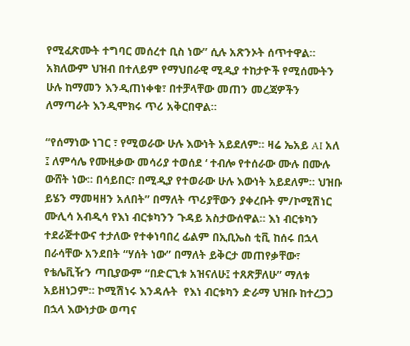የሚፈጽሙት ተግባር መሰረተ ቢስ ነው” ሲሉ አጽንኦት ሰጥተዋል። አክለውም ህዝብ በተለይም የማህበራዊ ሚዲያ ተከታዮች የሚሰሙትን ሁሉ ከማመን እንዲጠነቀቁ፣ በተቻላቸው መጠን መረጃዎችን ለማጣራት እንዲሞክሩ ጥሪ አቅርበዋል።

“የሰማነው ነገር ፣ የሚወራው ሁሉ እውነት አይደለም። ዛሬ ኤአይ AI አለ ፤ ለምሳሌ የሙዚቃው መሳሪያ ተወሰደ ‘ ተብሎ የተሰራው ሙሉ በሙሉ ውሸት ነው። በሳይበር፣ በሚዲያ የተወራው ሁሉ እውነት አይደለም። ህዝቡ ይሄን ማመዛዘን አለበት” በማለት ጥሪያቸውን ያቀረቡት ም/ኮሚሽነር ሙሊሳ አብዲሳ የእነ ብርቱካንን ጉዳይ አስታውሰዋል። እነ ብርቱካን ተደራጅተውና ተታለው የተቀነባበረ ፊልም በኢቢኤስ ቲቪ ከሰሩ በኋላ በራሳቸው አንደበት “ሃሰት ነው” በማለት ይቅርታ መጠየቃቸው፣ የቴሌቪዥን ጣቢያውም “በድርጊቱ አዝናለሁ፤ ተጸጽቻለሁ” ማለቱ አይዘነጋም። ኮሚሽነሩ እንዳሉት  የእነ ብርቱካን ድራማ ህዝቡ ከተረጋጋ በኋላ እውነታው ወጣና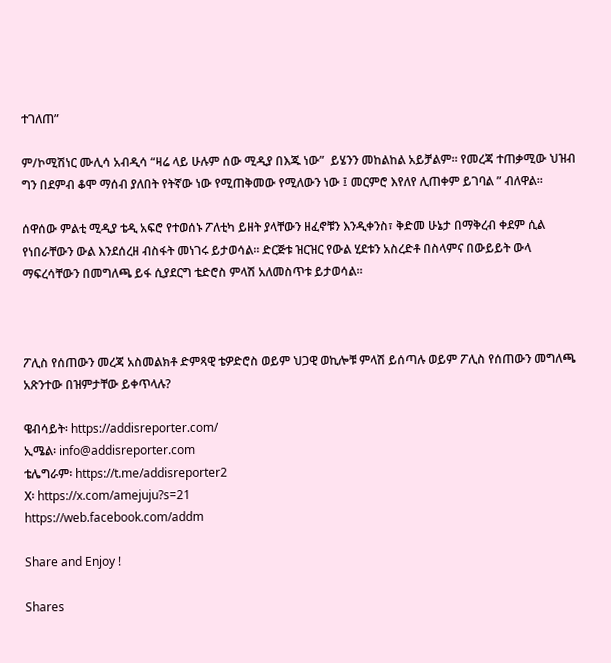ተገለጠ”

ም/ኮሚሽነር ሙሊሳ አብዲሳ “ዛሬ ላይ ሁሉም ሰው ሚዲያ በእጁ ነው”  ይሄንን መከልከል አይቻልም። የመረጃ ተጠቃሚው ህዝብ ግን በደምብ ቆሞ ማሰብ ያለበት የትኛው ነው የሚጠቅመው የሚለውን ነው ፤ መርምሮ እየለየ ሊጠቀም ይገባል ” ብለዋል።

ሰዋሰው ምልቲ ሚዲያ ቴዲ አፍሮ የተወሰኑ ፖለቲካ ይዘት ያላቸውን ዘፈኖቹን እንዲቀንስ፣ ቅድመ ሁኔታ በማቅረብ ቀደም ሲል የነበራቸውን ውል እንደሰረዘ ብስፋት መነገሩ ይታወሳል። ድርጅቱ ዝርዝር የውል ሂደቱን አስረድቶ በስላምና በውይይት ውላ ማፍረሳቸውን በመግለጫ ይፋ ሲያደርግ ቴድሮስ ምላሽ አለመስጥቱ ይታወሳል።



ፖሊስ የሰጠውን መረጃ አስመልክቶ ድምጻዊ ቴዎድሮስ ወይም ህጋዊ ወኪሎቹ ምላሽ ይሰጣሉ ወይም ፖሊስ የሰጠውን መግለጫ አጽንተው በዝምታቸው ይቀጥላሉ?

ዌብሳይት፡ https://addisreporter.com/
ኢሜል፡ info@addisreporter.com
ቴሌግራም፡ https://t.me/addisreporter2
X፡ https://x.com/amejuju?s=21
https://web.facebook.com/addm

Share and Enjoy !

Shares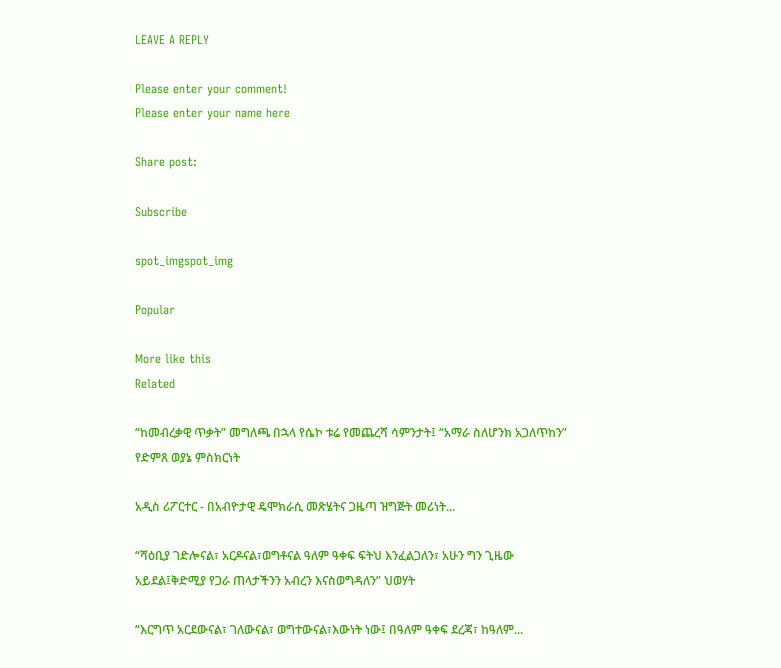LEAVE A REPLY

Please enter your comment!
Please enter your name here

Share post:

Subscribe

spot_imgspot_img

Popular

More like this
Related

“ከመብረቃዊ ጥቃት” መግለጫ በኋላ የሴኮ ቱሬ የመጨረሻ ሳምንታት፤ “አማራ ስለሆንክ አጋለጥከን” የድምጸ ወያኔ ምስክርነት

አዲስ ሪፖርተር - በአብዮታዊ ዴሞክራሲ መጽሄትና ጋዜጣ ዝግጅት መሪነት...

“ሻዕቢያ ገድሎናል፣ አርዶናል፣ወግቶናል ዓለም ዓቀፍ ፍትህ እንፈልጋለን፣ አሁን ግን ጊዜው አይደል፤ቅድሚያ የጋራ ጠላታችንን አብረን እናስወግዳለን” ህወሃት

“እርግጥ አርደውናል፣ ገለውናል፣ ወግተውናል፣እውነት ነው፤ በዓለም ዓቀፍ ደረጃ፣ ከዓለም...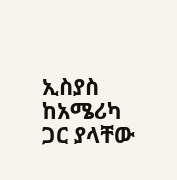ኢስያስ ከአሜሪካ ጋር ያላቸው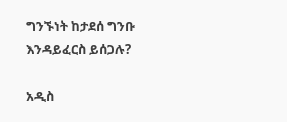ግንኙነት ከታደሰ ግንቡ እንዳይፈርስ ይሰጋሉ?

አዲስ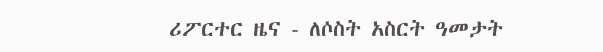ሪፖርተር ዜና - ለሶስት አስርት ዓመታት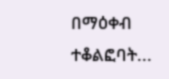በማዕቀብ ተቆልፎባት...